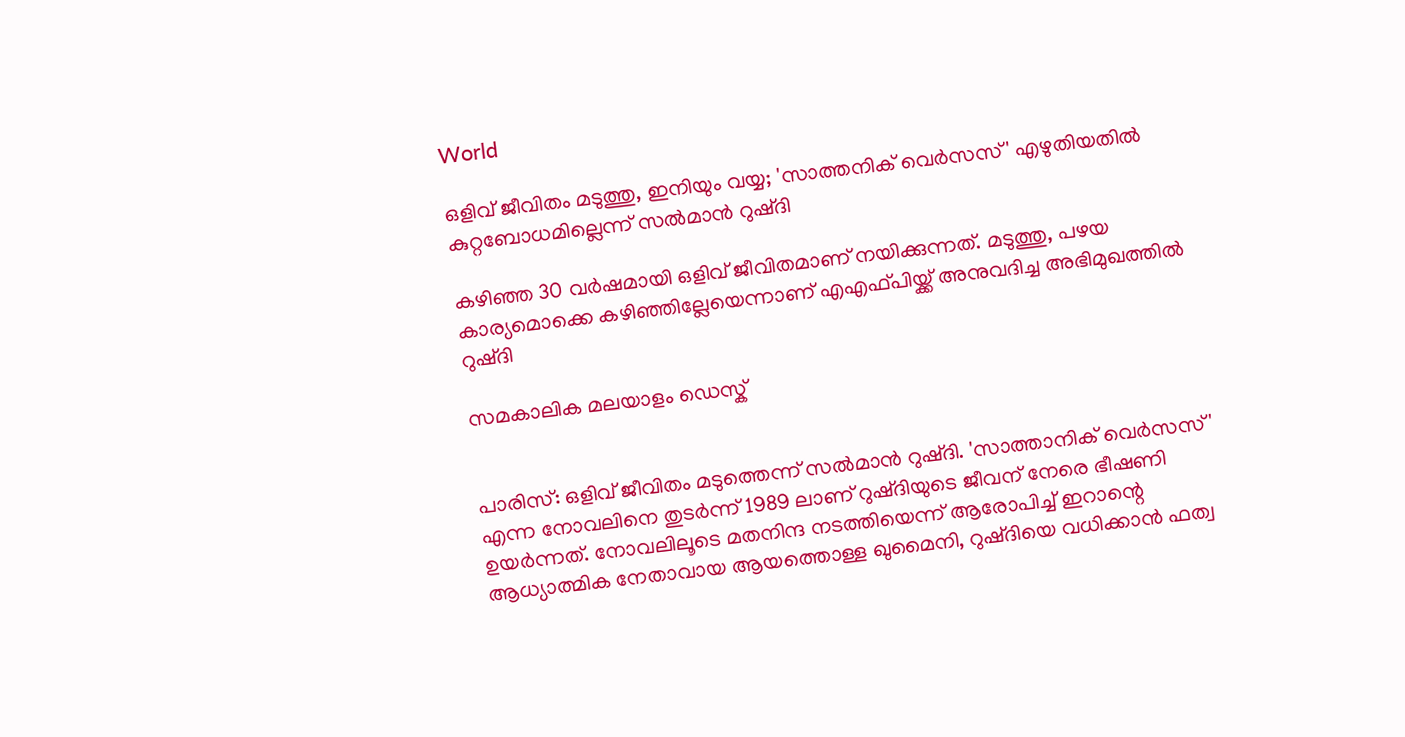World

ഒളിവ് ജീവിതം മടുത്തു, ഇനിയും വയ്യ; 'സാത്തനിക് വെര്‍സസ്' എഴുതിയതില്‍ കുറ്റബോധമില്ലെന്ന് സല്‍മാന്‍ റുഷ്ദി

കഴിഞ്ഞ 30 വര്‍ഷമായി ഒളിവ് ജീവിതമാണ് നയിക്കുന്നത്. മടുത്തു, പഴയ കാര്യമൊക്കെ കഴിഞ്ഞില്ലേയെന്നാണ് എഎഫ്പിയ്ക്ക് അനുവദിച്ച അഭിമുഖത്തില്‍ റുഷ്ദി

സമകാലിക മലയാളം ഡെസ്ക്


പാരിസ്: ഒളിവ് ജീവിതം മടുത്തെന്ന് സല്‍മാന്‍ റുഷ്ദി. 'സാത്താനിക് വെര്‍സസ്' എന്ന നോവലിനെ തുടര്‍ന്ന് 1989 ലാണ് റുഷ്ദിയുടെ ജീവന് നേരെ ഭീഷണി ഉയര്‍ന്നത്. നോവലിലൂടെ മതനിന്ദ നടത്തിയെന്ന് ആരോപിച്ച്‌ ഇറാന്റെ ആധ്യാത്മിക നേതാവായ ആയത്തൊള്ള ഖുമൈനി, റുഷ്ദിയെ വധിക്കാന്‍ ഫത്വ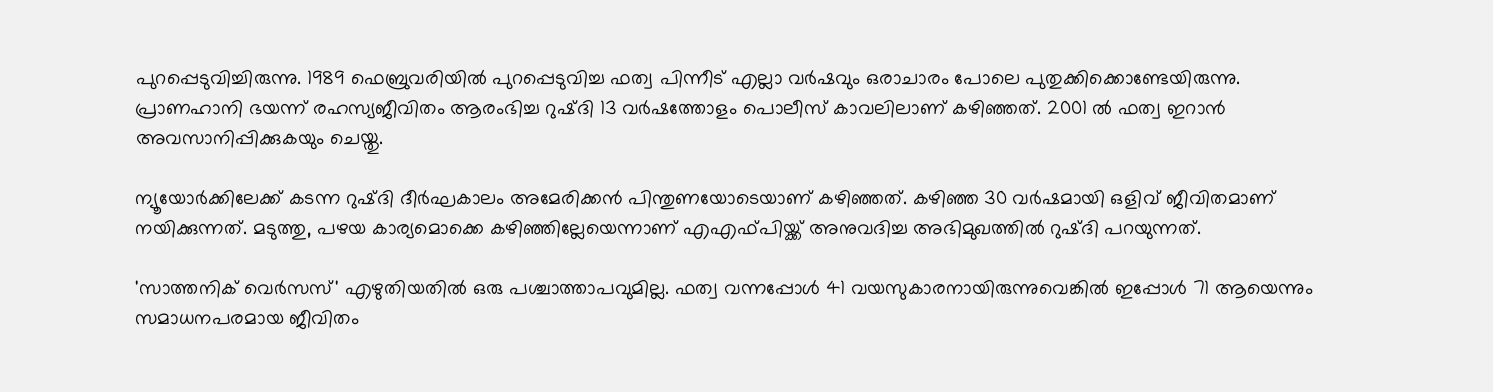പുറപ്പെടുവിച്ചിരുന്നു. 1989 ഫെബ്രുവരിയില്‍ പുറപ്പെടുവിച്ച ഫത്വ പിന്നീട് എല്ലാ വര്‍ഷവും ഒരാചാരം പോലെ പുതുക്കിക്കൊണ്ടേയിരുന്നു. പ്രാണഹാനി ഭയന്ന് രഹസ്യജീവിതം ആരംഭിച്ച റുഷ്ദി 13 വര്‍ഷത്തോളം പൊലീസ് കാവലിലാണ് കഴിഞ്ഞത്. 2001 ല്‍ ഫത്വ ഇറാന്‍ അവസാനിപ്പിക്കുകയും ചെയ്തു.

ന്യൂയോര്‍ക്കിലേക്ക് കടന്ന റുഷ്ദി ദീര്‍ഘകാലം അമേരിക്കന്‍ പിന്തുണയോടെയാണ് കഴിഞ്ഞത്. കഴിഞ്ഞ 30 വര്‍ഷമായി ഒളിവ് ജീവിതമാണ് നയിക്കുന്നത്. മടുത്തു, പഴയ കാര്യമൊക്കെ കഴിഞ്ഞില്ലേയെന്നാണ് എഎഫ്പിയ്ക്ക് അനുവദിച്ച അഭിമുഖത്തില്‍ റുഷ്ദി പറയുന്നത്.

'സാത്തനിക് വെര്‍സസ്' എഴുതിയതില്‍ ഒരു പശ്ചാത്താപവുമില്ല. ഫത്വ വന്നപ്പോള്‍ 41 വയസുകാരനായിരുന്നുവെങ്കില്‍ ഇപ്പോള്‍ 71 ആയെന്നും സമാധനപരമായ ജീവിതം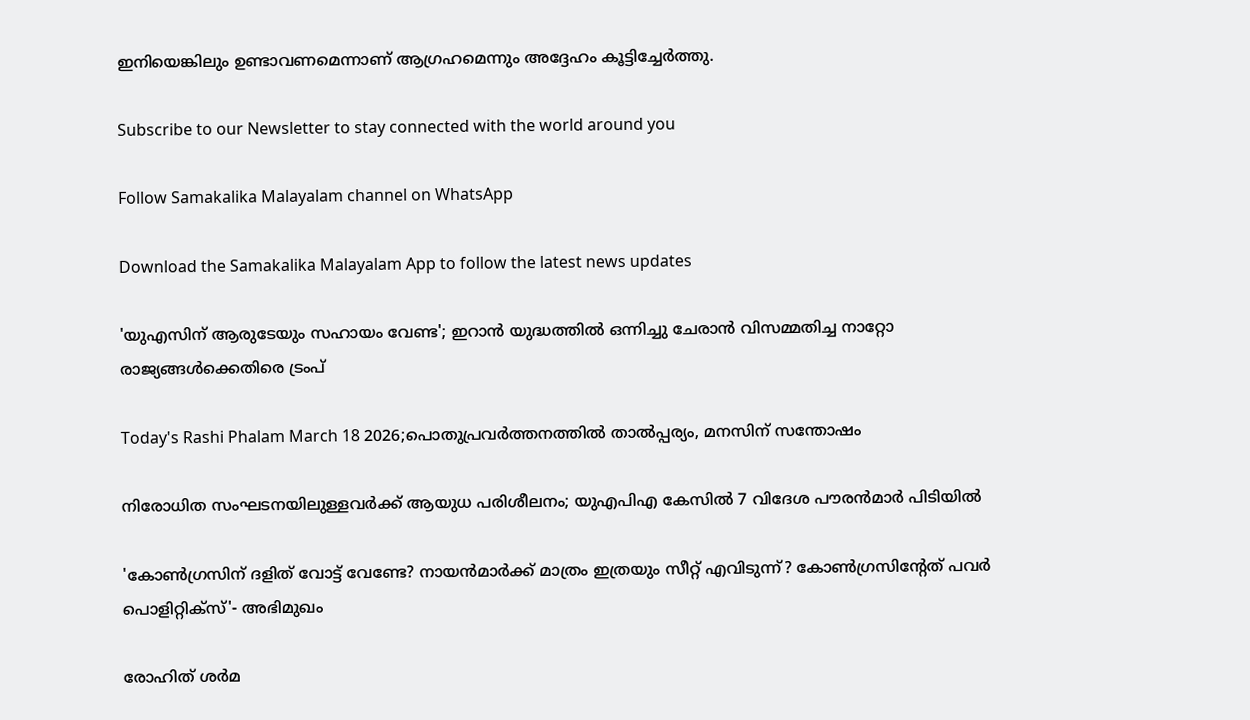ഇനിയെങ്കിലും ഉണ്ടാവണമെന്നാണ് ആഗ്രഹമെന്നും അദ്ദേഹം കൂട്ടിച്ചേര്‍ത്തു.

Subscribe to our Newsletter to stay connected with the world around you

Follow Samakalika Malayalam channel on WhatsApp

Download the Samakalika Malayalam App to follow the latest news updates

'യുഎസിന് ആരുടേയും സഹായം വേണ്ട'; ഇറാൻ യുദ്ധത്തിൽ ഒന്നിച്ചു ചേരാൻ വിസമ്മതിച്ച നാറ്റോ രാജ്യങ്ങൾക്കെതിരെ ട്രംപ്

Today's Rashi Phalam March 18 2026;പൊതുപ്രവര്‍ത്തനത്തില്‍ താല്‍പ്പര്യം, മനസിന് സന്തോഷം

നിരോധിത സംഘടനയിലുള്ളവർക്ക് ആയുധ പരിശീലനം; യുഎപിഎ കേസിൽ 7 വിദേശ പൗരൻമാർ പിടിയിൽ

'കോണ്‍ഗ്രസിന് ദളിത് വോട്ട് വേണ്ടേ? നായന്‍മാര്‍ക്ക് മാത്രം ഇത്രയും സീറ്റ് എവിടുന്ന്? കോണ്‍ഗ്രസിന്റേത് പവര്‍ പൊളിറ്റിക്‌സ്'- അഭിമുഖം

രോഹിത് ശര്‍മ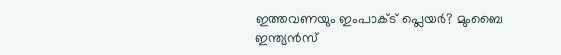ഇത്തവണയും ഇംപാക്ട് പ്ലെയര്‍? മുംബൈ ഇന്ത്യന്‍സ്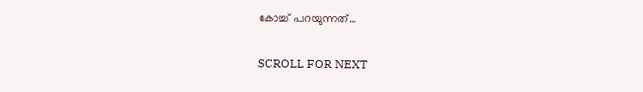കോച്ച് പറയുന്നത്...

SCROLL FOR NEXT